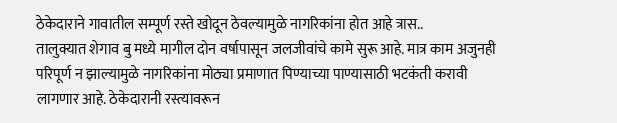ठेकेदाराने गावातील सम्पूर्ण रस्ते खोदून ठेवल्यामुळे नागरिकांना होत आहे त्रास..
तालुक्यात शेगाव बु मध्ये मागील दोन वर्षापासून जलजीवांचे कामे सुरू आहे. मात्र काम अजुनही परिपूर्ण न झाल्यामुळे नागरिकांना मोठ्या प्रमाणात पिण्याच्या पाण्यासाठी भटकंती करावी लागणार आहे. ठेकेदारानी रस्त्यावरून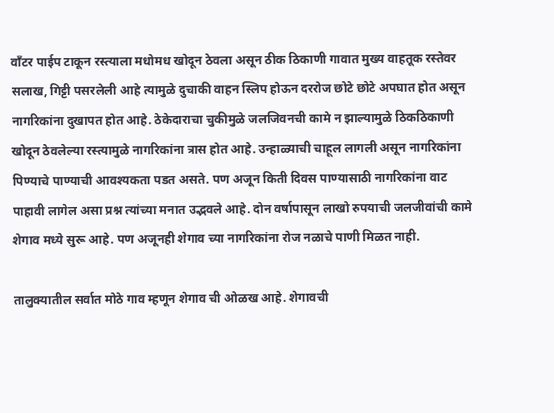वाँटर पाईप टाकून रस्त्याला मधोमध खोदून ठेवला असून ठीक ठिकाणी गावात मुख्य वाहतूक रस्तेवर सलाख, गिट्टी पसरलेली आहे त्यामुळे दुचाकी वाहन स्लिप होऊन दररोज छोटे छोटे अपघात होत असून नागरिकांना दुखापत होत आहे. ठेकेदाराचा चुकीमुळे जलजिवनची कामे न झाल्यामुळे ठिकठिकाणी खोदून ठेवलेल्या रस्त्यामुळे नागरिकांना त्रास होत आहे. उन्हाळ्याची चाहूल लागली असून नागरिकांना पिण्याचे पाण्याची आवश्यकता पडत असते. पण अजून किती दिवस पाण्यासाठी नागरिकांना वाट पाहावी लागेल असा प्रश्न त्यांच्या मनात उद्भवले आहे. दोन वर्षापासून लाखो रुपयाची जलजीवांची कामे शेगाव मध्ये सुरू आहे. पण अजूनही शेगाव च्या नागरिकांना रोज नळाचे पाणी मिळत नाही.

तालुक्यातील सर्वात मोठे गाव म्हणून शेगाव ची ओळख आहे. शेगावची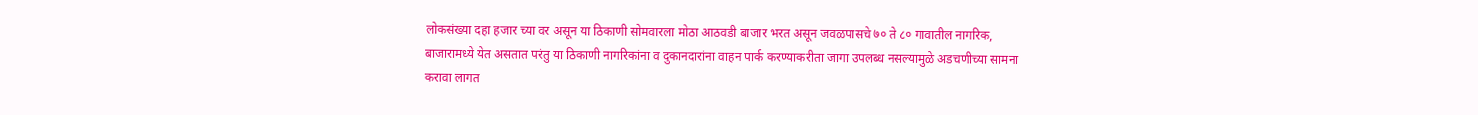लोकसंख्या दहा हजार च्या वर असून या ठिकाणी सोमवारला मोठा आठवडी बाजार भरत असून जवळपासचे ७० ते ८० गावातील नागरिक, बाजारामध्ये येत असतात परंतु या ठिकाणी नागरिकांना व दुकानदारांना वाहन पार्क करण्याकरीता जागा उपलब्ध नसल्यामुळे अडचणीच्या सामना करावा लागत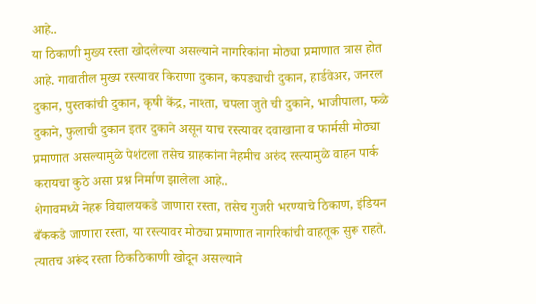आहे..
या ठिकाणी मुख्य रस्ता खोदलेल्या असल्याने नागरिकांना मोठ्या प्रमाणात त्रास होत आहे. गावातील मुख्य रस्त्यावर किराणा दुकान, कपड्याची दुकान, हार्डवेअर, जनरल दुकान, पुस्तकांची दुकान, कृषी केंद्र, नाश्ता, चपला जुते ची दुकाने, भाजीपाला, फळे दुकाने, फुलाची दुकान इतर दुकाने असून याच रस्त्यावर दवाखाना व फार्मसी मोठ्या प्रमाणात असल्यामुळे पेशंटला तसेच ग्राहकांना नेहमीच अरुंद रस्त्यामुळे वाहन पार्क करायचा कुठे असा प्रश्न निर्माण झालेला आहे..
शेगावमध्ये नेहरू विद्यालयकडे जाणारा रस्ता, तसेच गुजरी भरण्याचे ठिकाण, इंडियन बँककडे जाणारा रस्ता, या रस्त्यावर मोठ्या प्रमाणात नागरिकांची वाहतूक सुरू राहते. त्यातच अरूंद रस्ता ठिकठिकाणी खोदून असल्याने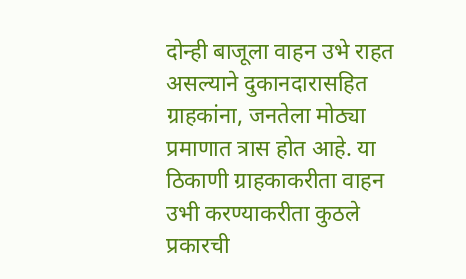दोन्ही बाजूला वाहन उभे राहत असल्याने दुकानदारासहित ग्राहकांना, जनतेला मोठ्या प्रमाणात त्रास होत आहे. या ठिकाणी ग्राहकाकरीता वाहन उभी करण्याकरीता कुठले प्रकारची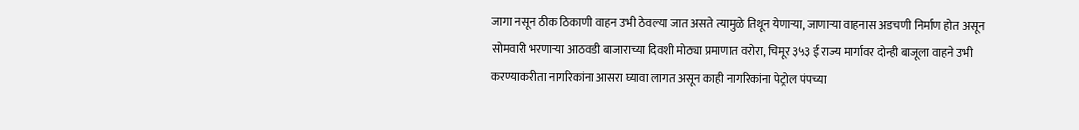जागा नसून ठीक ठिकाणी वाहन उभी ठेवल्या जात असते त्यामुळे तिथून येणाऱ्या, जाणाऱ्या वाहनास अडचणी निर्माण होत असून सोमवारी भरणाऱ्या आठवडी बाजाराच्या दिवशी मोठ्या प्रमाणात वरोरा, चिमूर ३५३ ई राज्य मार्गावर दोन्ही बाजूला वाहने उभी करण्याकरीता नागरिकांना आसरा घ्यावा लागत असून काही नागरिकांना पेट्रोल पंपच्या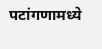पटांगणामध्ये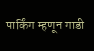पार्किंग म्हणून गाडी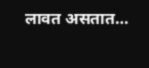लावत असतात…